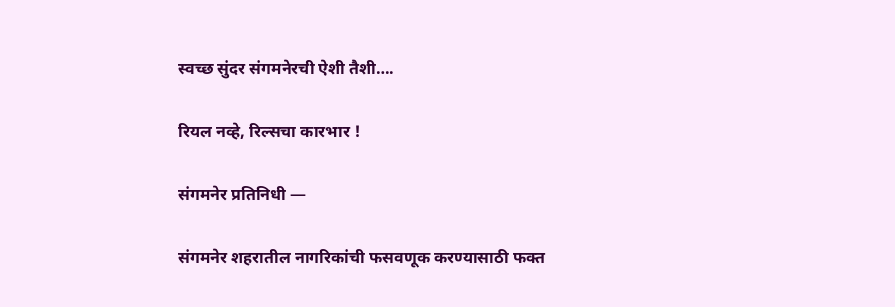स्वच्छ सुंदर संगमनेरची ऐशी तैशी….

रियल नव्हे, रिल्सचा कारभार !

संगमनेर प्रतिनिधी —

संगमनेर शहरातील नागरिकांची फसवणूक करण्यासाठी फक्त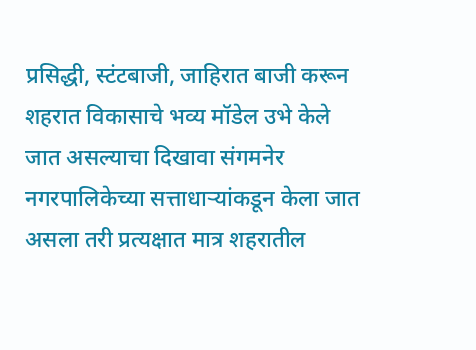प्रसिद्धी, स्टंटबाजी, जाहिरात बाजी करून शहरात विकासाचे भव्य मॉडेल उभे केले जात असल्याचा दिखावा संगमनेर नगरपालिकेच्या सत्ताधाऱ्यांकडून केला जात असला तरी प्रत्यक्षात मात्र शहरातील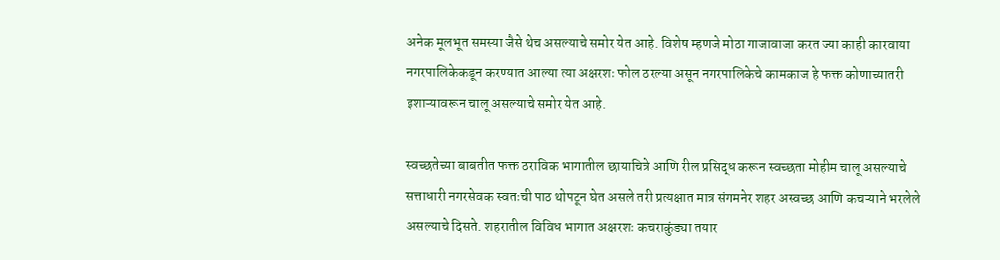अनेक मूलभूत समस्या जैसे थेच असल्याचे समोर येत आहे. विशेष म्हणजे मोठा गाजावाजा करत ज्या काही कारवाया नगरपालिकेकडून करण्यात आल्या त्या अक्षरशः फोल ठरल्या असून नगरपालिकेचे कामकाज हे फक्त कोणाच्यातरी इशाऱ्यावरून चालू असल्याचे समोर येत आहे.

स्वच्छतेच्या बाबतीत फक्त ठराविक भागातील छायाचित्रे आणि रील प्रसिद्ध करून स्वच्छता मोहीम चालू असल्याचे सत्ताधारी नगरसेवक स्वतःची पाठ थोपटून घेत असले तरी प्रत्यक्षात मात्र संगमनेर शहर अस्वच्छ आणि कचऱ्याने भरलेले असल्याचे दिसते. शहरातील विविध भागात अक्षरशः कचराकुंड्या तयार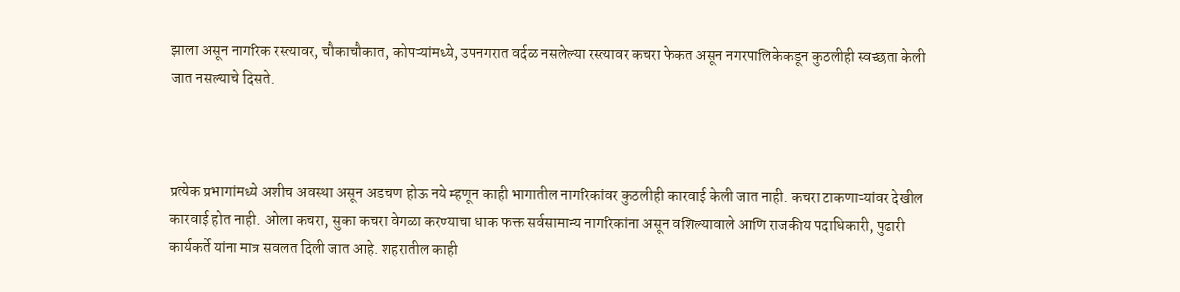झाला असून नागरिक रस्त्यावर, चौकाचौकात, कोपऱ्यांमध्ये, उपनगरात वर्दळ नसलेल्या रस्त्यावर कचरा फेकत असून नगरपालिकेकडून कुठलीही स्वच्छता केली जात नसल्याचे दिसते.



प्रत्येक प्रभागांमध्ये अशीच अवस्था असून अडचण होऊ नये म्हणून काही भागातील नागरिकांवर कुठलीही कारवाई केली जात नाही. कचरा टाकणाऱ्यांवर देखील कारवाई होत नाही. ओला कचरा, सुका कचरा वेगळा करण्याचा धाक फक्त सर्वसामान्य नागरिकांना असून वशिल्यावाले आणि राजकीय पदाधिकारी, पुढारी कार्यकर्ते यांना मात्र सवलत दिली जात आहे. शहरातील काही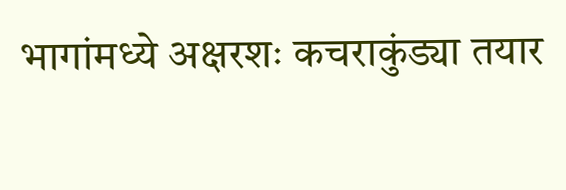भागांमध्ये अक्षरशः कचराकुंड्या तयार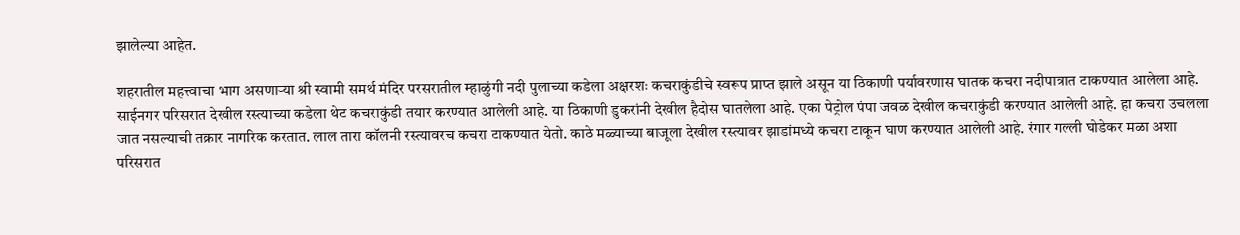झालेल्या आहेत.

शहरातील महत्त्वाचा भाग असणाऱ्या श्री स्वामी समर्थ मंदिर परसरातील म्हाळुंगी नदी पुलाच्या कडेला अक्षरशः कचराकुंडीचे स्वरूप प्राप्त झाले असून या ठिकाणी पर्यावरणास घातक कचरा नदीपात्रात टाकण्यात आलेला आहे. साईनगर परिसरात देखील रस्त्याच्या कडेला थेट कचराकुंडी तयार करण्यात आलेली आहे. या ठिकाणी डुकरांनी देखील हैदोस घातलेला आहे. एका पेट्रोल पंपा जवळ देखील कचराकुंडी करण्यात आलेली आहे. हा कचरा उचलला जात नसल्याची तक्रार नागरिक करतात. लाल तारा कॉलनी रस्त्यावरच कचरा टाकण्यात येतो. काठे मळ्याच्या बाजूला देखील रस्त्यावर झाडांमध्ये कचरा टाकून घाण करण्यात आलेली आहे. रंगार गल्ली घोडेकर मळा अशा परिसरात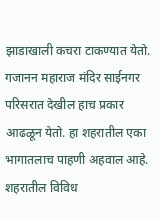झाडाखाली कचरा टाकण्यात येतो. गजानन महाराज मंदिर साईनगर परिसरात देखील हाच प्रकार आढळून येतो. हा शहरातील एका भागातलाच पाहणी अहवाल आहे. शहरातील विविध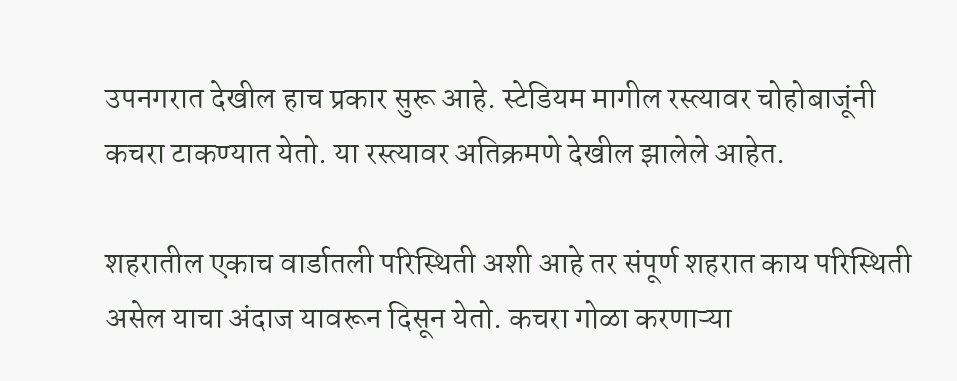उपनगरात देखील हाच प्रकार सुरू आहे. स्टेडियम मागील रस्त्यावर चोहोबाजूंनी कचरा टाकण्यात येतो. या रस्त्यावर अतिक्रमणे देखील झालेले आहेत.

शहरातील एकाच वार्डातली परिस्थिती अशी आहे तर संपूर्ण शहरात काय परिस्थिती असेल याचा अंदाज यावरून दिसून येतो. कचरा गोळा करणाऱ्या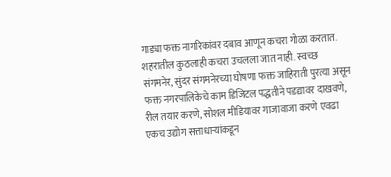गाड्या फक्त नागरिकांवर दबाव आणून कचरा गोळा करतात. शहरातील कुठलाही कचरा उचलला जात नाही. स्वच्छ संगमनेर, सुंदर संगमनेरच्या घोषणा फक्त जाहिराती पुरत्या असून फक्त नगरपालिकेचे काम डिजिटल पद्धतीने पडद्यावर दाखवणे, रील तयार करणे, सोशल मीडियावर गाजावाजा करणे एवढा एकच उद्योग सत्ताधाऱ्यांकडून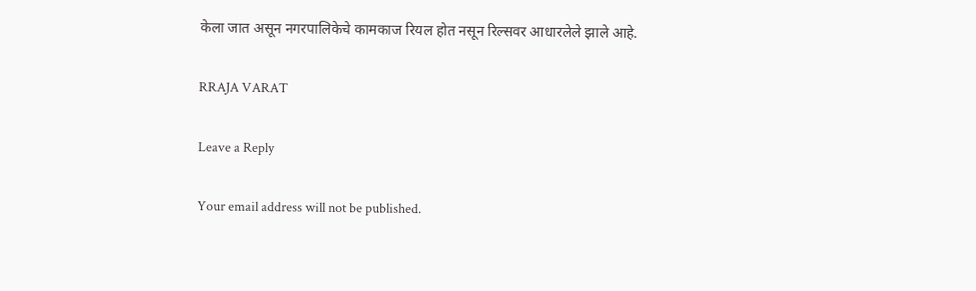केला जात असून नगरपालिकेचे कामकाज रियल होत नसून रिल्सवर आधारलेले झाले आहे.

RRAJA VARAT

Leave a Reply

Your email address will not be published.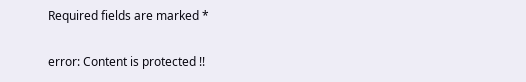Required fields are marked *

error: Content is protected !!